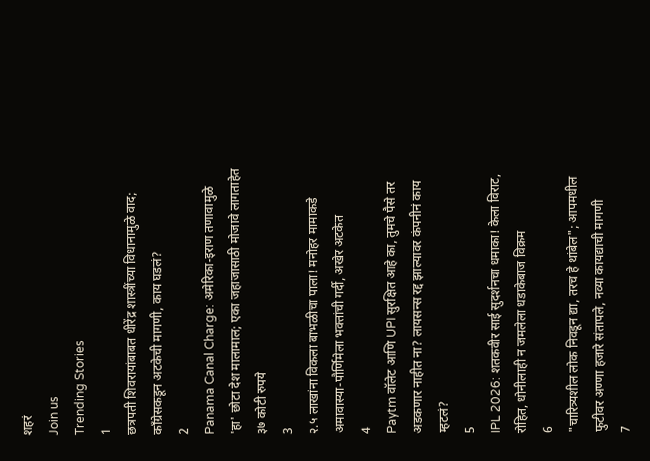शहरं
Join us
Trending Stories
1
छत्रपती शिवरायांबाबत धीरेंद्र शास्त्रींच्या विधानामुळे वाद; काँग्रेसकडून अटकेची मागणी, काय घडलं?
2
Panama Canal Charge: अमेरिका-इराण तणावामुळे 'हा' छोटा देश मालामाल; एका जहाजासाठी मोजावे लागताहेत ३७ कोटी रुपये
3
२.५ लाखांना विकला बाभळीचा पाला! मनोहर मामाकडे अमावास्या-पौर्णिमेला भक्तांची गर्दी, अखेर अटकेत
4
Paytm वॉलेट आणि UPI सुरक्षित आहे का, तुमचे पैसे तर अडकणार नाहीत ना? लायसन्स रद्द झाल्यावर कंपनीनं काय म्हटलं?
5
IPL 2026: शतकवीर साई सुदर्शनचा धमाका! केला विराट, रोहित, धोनीलाही न जमलेला धडाकेबाज विक्रम
6
"चारित्र्यशील लोक निवडून द्या, तरच हे थांबेल"; आपमधील फुटीवर अण्णा हजारे संतापले, नव्या कायद्याची मागणी
7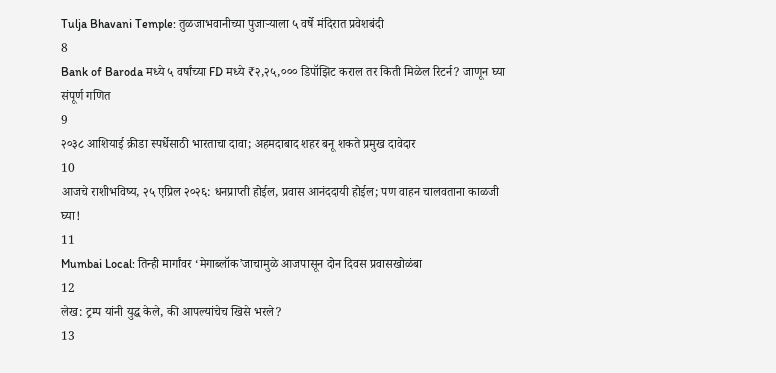Tulja Bhavani Temple: तुळजाभवानीच्या पुजाऱ्याला ५ वर्षे मंदिरात प्रवेशबंदी
8
Bank of Baroda मध्ये ५ वर्षांच्या FD मध्ये ₹२,२५,००० डिपॉझिट कराल तर किती मिळेल रिटर्न? जाणून घ्या संपूर्ण गणित
9
२०३८ आशियाई क्रीडा स्पर्धेसाठी भारताचा दावा; अहमदाबाद शहर बनू शकते प्रमुख दावेदार
10
आजचे राशीभविष्य, २५ एप्रिल २०२६: धनप्राप्ती होईल, प्रवास आनंददायी होईल; पण वाहन चालवताना काळजी घ्या!
11
Mumbai Local: तिन्ही मार्गांवर ‘मेगाब्लॉक’जाचामुळे आजपासून दोन दिवस प्रवासखोळंबा
12
लेख: ट्रम्प यांनी युद्ध केले, की आपल्यांचेच खिसे भरले?
13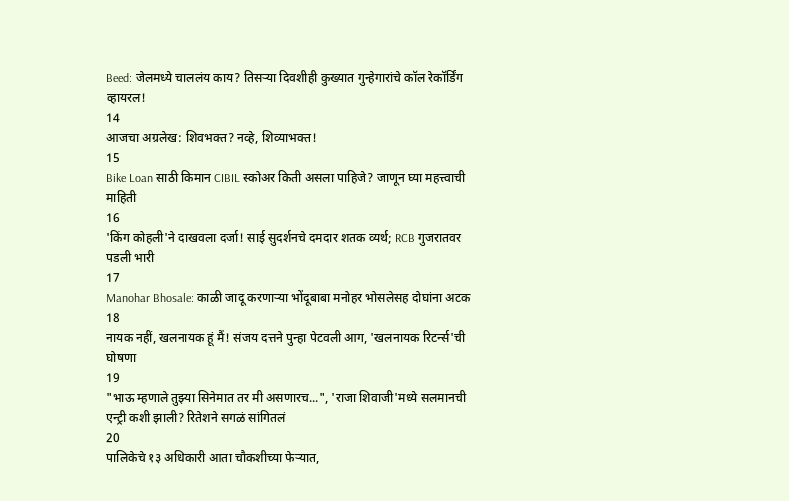Beed: जेलमध्ये चाललंय काय? तिसऱ्या दिवशीही कुख्यात गुन्हेगारांचे कॉल रेकॉर्डिंग व्हायरल!
14
आजचा अग्रलेख: शिवभक्त? नव्हे, शिव्याभक्त!
15
Bike Loan साठी किमान CIBIL स्कोअर किती असला पाहिजे? जाणून घ्या महत्त्वाची माहिती
16
'किंग कोहली'ने दाखवला दर्जा! साई सुदर्शनचे दमदार शतक व्यर्थ; RCB गुजरातवर पडली भारी
17
Manohar Bhosale: काळी जादू करणाऱ्या भोंदूबाबा मनोहर भोसलेसह दोघांना अटक
18
नायक नहीं, खलनायक हूं मैं! संजय दत्तने पुन्हा पेटवली आग, 'खलनायक रिटर्न्स'ची घोषणा
19
"भाऊ म्हणाले तुझ्या सिनेमात तर मी असणारच...", 'राजा शिवाजी'मध्ये सलमानची एन्ट्री कशी झाली? रितेशने सगळं सांगितलं
20
पालिकेचे १३ अधिकारी आता चौकशीच्या फेऱ्यात,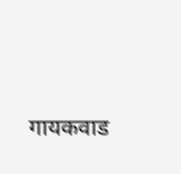गायकवाड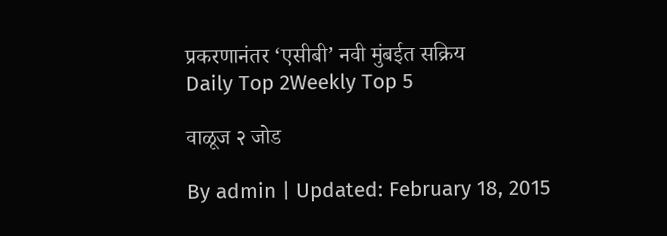प्रकरणानंतर ‘एसीबी’ नवी मुंबईत सक्रिय
Daily Top 2Weekly Top 5

वाळूज २ जोड

By admin | Updated: February 18, 2015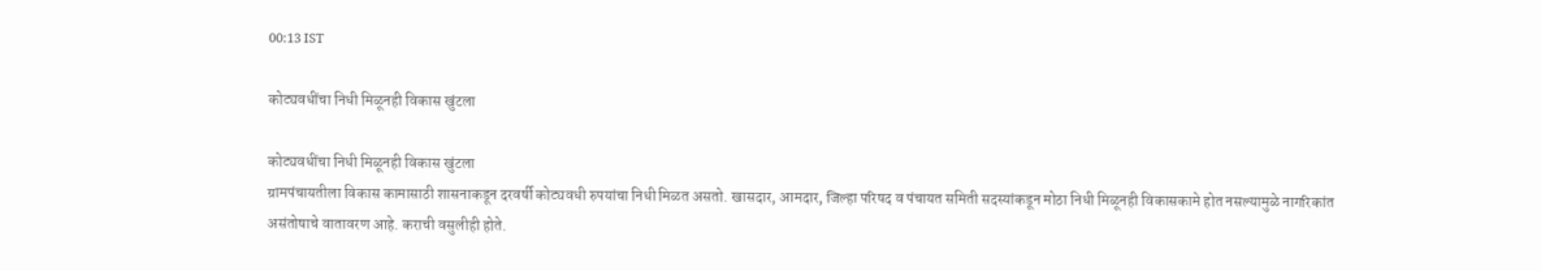00:13 IST

कोट्यवधींचा निधी मिळूनही विकास खुंटला

कोट्यवधींचा निधी मिळूनही विकास खुंटला
ग्रामपंचायतीला विकास कामासाठी शासनाकडून दरवर्षी कोट्यवधी रुपयांचा निधी मिळत असतो. खासदार, आमदार, जिल्हा परिषद व पंचायत समिती सदस्यांकडून मोठा निधी मिळूनही विकासकामे होत नसल्यामुळे नागरिकांत असंतोषाचे वातावरण आहे. कराची वसुलीही होते.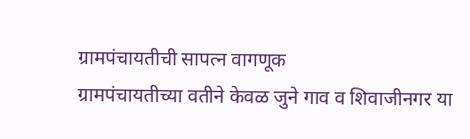ग्रामपंचायतीची सापत्न वागणूक
ग्रामपंचायतीच्या वतीने केवळ जुने गाव व शिवाजीनगर या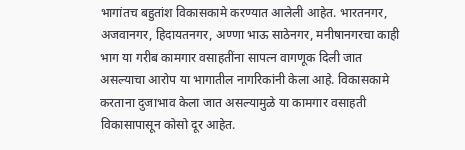भागांतच बहुतांश विकासकामे करण्यात आलेली आहेत. भारतनगर, अजवानगर, हिदायतनगर, अण्णा भाऊ साठेनगर, मनीषानगरचा काही भाग या गरीब कामगार वसाहतींना सापत्न वागणूक दिली जात असल्याचा आरोप या भागातील नागरिकांनी केला आहे. विकासकामे करताना दुजाभाव केला जात असल्यामुळे या कामगार वसाहती विकासापासून कोसो दूर आहेत.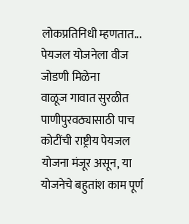लोकप्रतिनिधी म्हणतात...
पेयजल योजनेला वीज जोडणी मिळेना
वाळूज गावात सुरळीत पाणीपुरवठ्यासाठी पाच कोटींची राष्ट्रीय पेयजल योजना मंजूर असून, या योजनेचे बहुतांश काम पूर्ण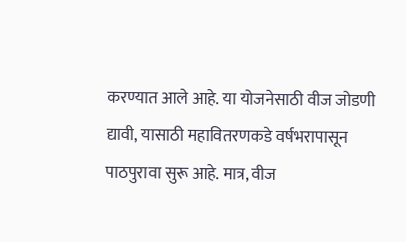करण्यात आले आहे. या योजनेसाठी वीज जोडणी द्यावी, यासाठी महावितरणकडे वर्षभरापासून पाठपुरावा सुरू आहे. मात्र, वीज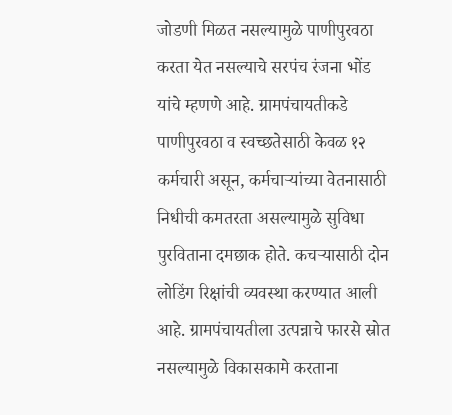जोडणी मिळत नसल्यामुळे पाणीपुरवठा करता येत नसल्याचे सरपंच रंजना भोंड यांचे म्हणणे आहे. ग्रामपंचायतीकडे पाणीपुरवठा व स्वच्छतेसाठी केवळ १२ कर्मचारी असून, कर्मचार्‍यांच्या वेतनासाठी निधीची कमतरता असल्यामुळे सुविधा पुरविताना दमछाक होते. कचर्‍यासाठी दोन लोडिंग रिक्षांची व्यवस्था करण्यात आली आहे. ग्रामपंचायतीला उत्पन्नाचे फारसे स्रोत नसल्यामुळे विकासकामे करताना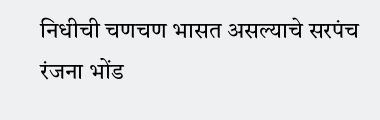निधीची चणचण भासत असल्याचे सरपंच रंजना भोंड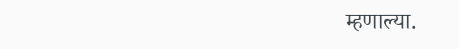म्हणाल्या.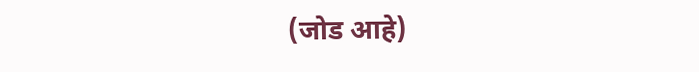(जोड आहे)